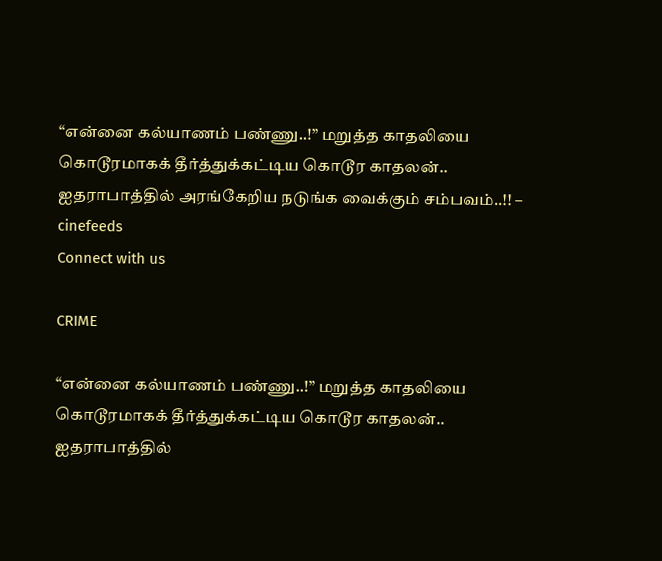“என்னை கல்யாணம் பண்ணு..!” மறுத்த காதலியை கொடூரமாகக் தீர்த்துக்கட்டிய கொடூர காதலன்.. ஐதராபாத்தில் அரங்கேறிய நடுங்க வைக்கும் சம்பவம்..!! – cinefeeds
Connect with us

CRIME

“என்னை கல்யாணம் பண்ணு..!” மறுத்த காதலியை கொடூரமாகக் தீர்த்துக்கட்டிய கொடூர காதலன்.. ஐதராபாத்தில்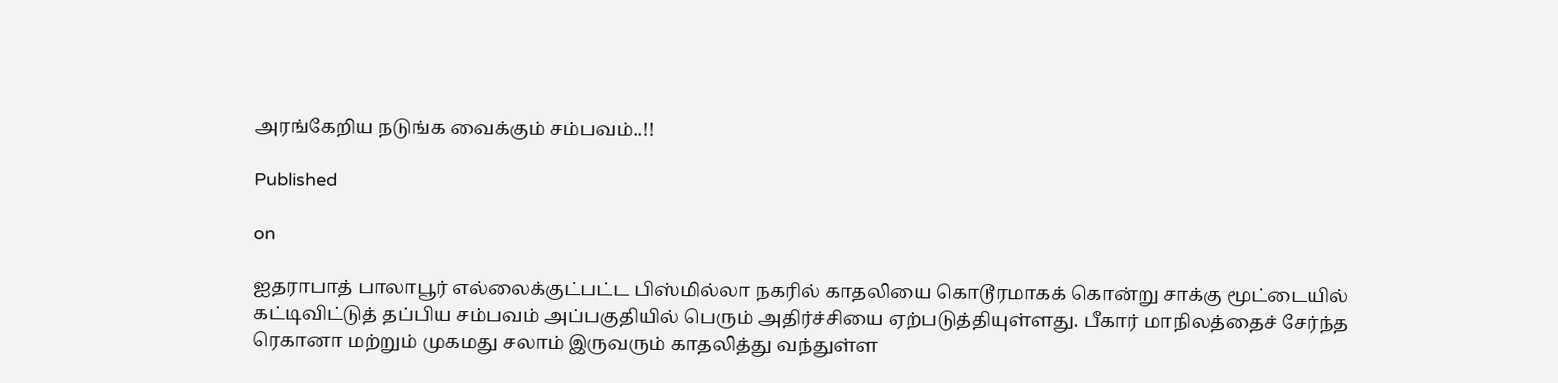அரங்கேறிய நடுங்க வைக்கும் சம்பவம்..!!

Published

on

ஐதராபாத் பாலாபூர் எல்லைக்குட்பட்ட பிஸ்மில்லா நகரில் காதலியை கொடூரமாகக் கொன்று சாக்கு மூட்டையில் கட்டிவிட்டுத் தப்பிய சம்பவம் அப்பகுதியில் பெரும் அதிர்ச்சியை ஏற்படுத்தியுள்ளது. பீகார் மாநிலத்தைச் சேர்ந்த ரெகானா மற்றும் முகமது சலாம் இருவரும் காதலித்து வந்துள்ள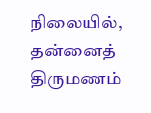நிலையில், தன்னைத் திருமணம்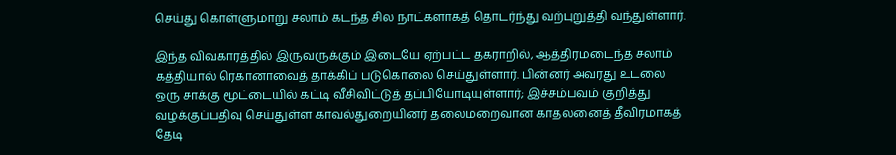செய்து கொள்ளுமாறு சலாம் கடந்த சில நாட்களாகத் தொடர்ந்து வற்புறுத்தி வந்துள்ளார்.

இந்த விவகாரத்தில் இருவருக்கும் இடையே ஏற்பட்ட தகராறில், ஆத்திரமடைந்த சலாம் கத்தியால் ரெகானாவைத் தாக்கிப் படுகொலை செய்துள்ளார். பின்னர் அவரது உடலை ஒரு சாக்கு மூட்டையில் கட்டி வீசிவிட்டுத் தப்பியோடியுள்ளார்; இச்சம்பவம் குறித்து வழக்குப்பதிவு செய்துள்ள காவல்துறையினர் தலைமறைவான காதலனைத் தீவிரமாகத் தேடி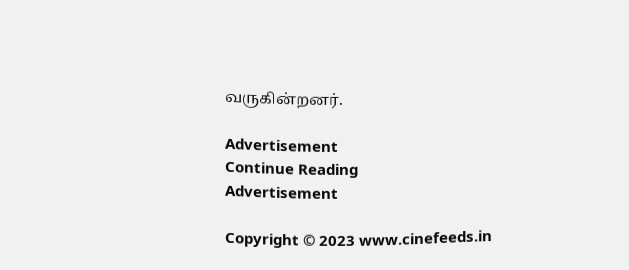வருகின்றனர்.

Advertisement
Continue Reading
Advertisement

Copyright © 2023 www.cinefeeds.in